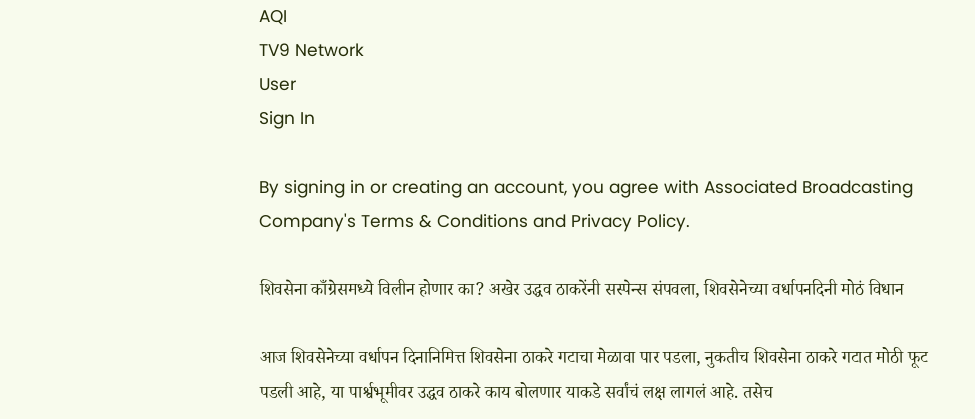AQI
TV9 Network
User
Sign In

By signing in or creating an account, you agree with Associated Broadcasting Company's Terms & Conditions and Privacy Policy.

शिवसेना काँग्रेसमध्ये विलीन होणार का? अखेर उद्धव ठाकरेंनी सस्पेन्स संपवला, शिवसेनेच्या वर्धापनदिनी मोठं विधान

आज शिवसेनेच्या वर्धापन दिनानिमित्त शिवसेना ठाकरे गटाचा मेळावा पार पडला, नुकतीच शिवसेना ठाकरे गटात मोठी फूट पडली आहे, या पार्श्वभूमीवर उद्धव ठाकरे काय बोलणार याकडे सर्वांचं लक्ष लागलं आहे. तसेच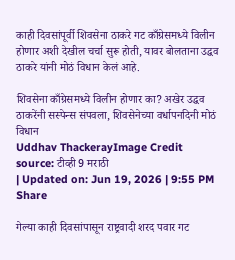काही दिवसांपूर्वी शिवसेना ठाकरे गट काँग्रेसमध्ये विलीन होणार अशी देखील चर्चा सुरू होती, यावर बोलताना उद्धव ठाकरे यांनी मोठं विधान केलं आहे.

शिवसेना काँग्रेसमध्ये विलीन होणार का? अखेर उद्धव ठाकरेंनी सस्पेन्स संपवला, शिवसेनेच्या वर्धापनदिनी मोठं विधान
Uddhav ThackerayImage Credit source: टीव्ही 9 मराठी
| Updated on: Jun 19, 2026 | 9:55 PM
Share

गेल्या काही दिवसांपासून राष्ट्रवादी शरद पवार गट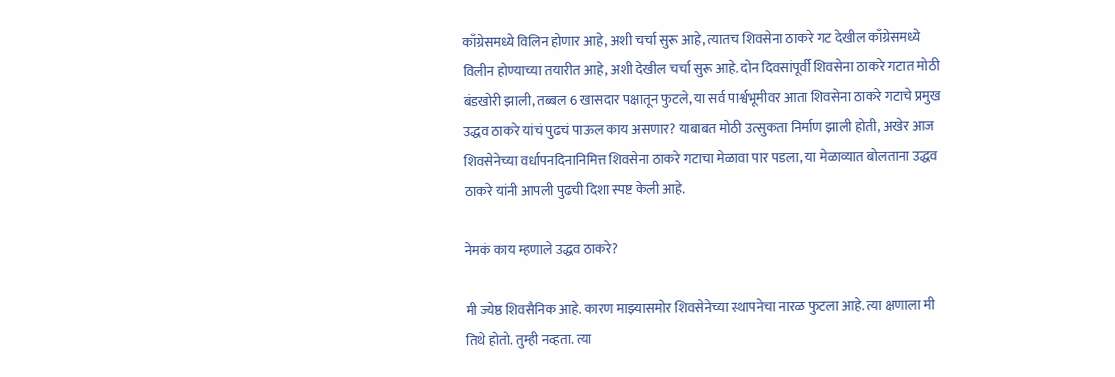काँग्रेसमध्ये विलिन होणार आहे, अशी चर्चा सुरू आहे, त्यातच शिवसेना ठाकरे गट देखील काँग्रेसमध्ये विलीन होण्याच्या तयारीत आहे, अशी देखील चर्चा सुरू आहे. दोन दिवसांपूर्वी शिवसेना ठाकरे गटात मोठी बंडखोरी झाली, तब्बल 6 खासदार पक्षातून फुटले, या सर्व पार्श्वभूमीवर आता शिवसेना ठाकरे गटाचे प्रमुख उद्धव ठाकरे यांचं पुढचं पाऊल काय असणार? याबाबत मोठी उत्सुकता निर्माण झाली होती, अखेर आज शिवसेनेच्या वर्धापनदिनानिमित्त शिवसेना ठाकरे गटाचा मेळावा पार पडला, या मेळाव्यात बोलताना उद्धव ठाकरे यांनी आपली पुढची दिशा स्पष्ट केली आहे.

नेमकं काय म्हणाले उद्धव ठाकरे?

मी ज्येष्ठ शिवसैनिक आहे. कारण माझ्यासमोर शिवसेनेच्या स्थापनेचा नारळ फुटला आहे. त्या क्षणाला मी तिथे होतो. तुम्ही नव्हता. त्या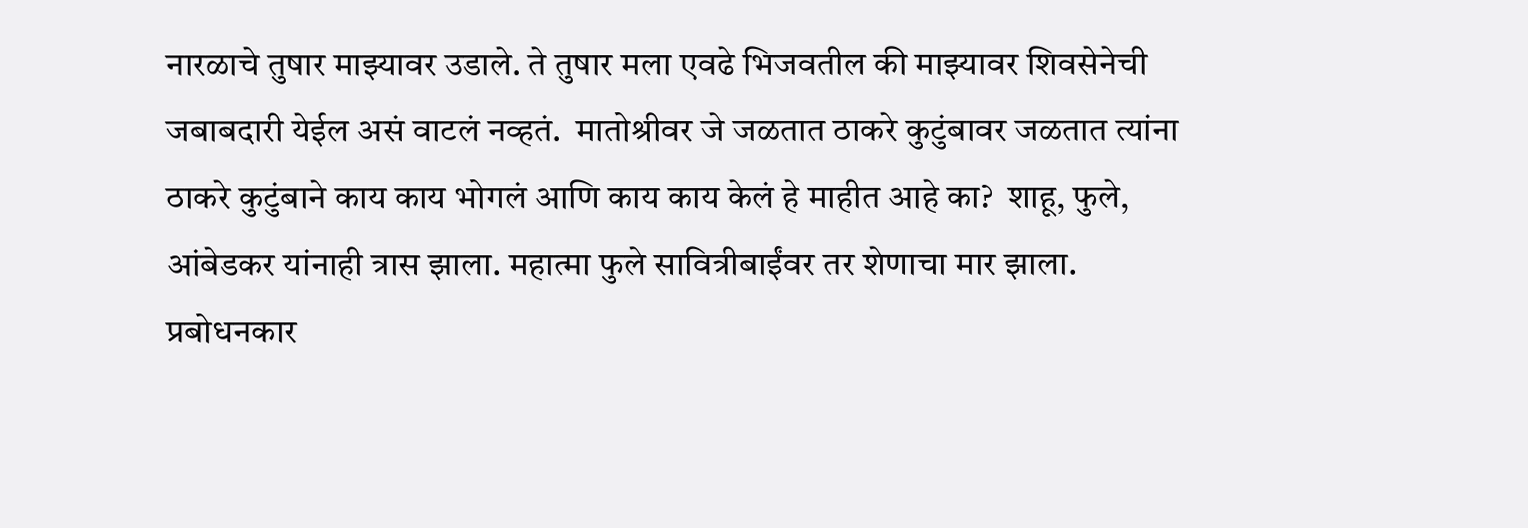नारळाचे तुषार माझ्यावर उडाले. ते तुषार मला एवढे भिजवतील की माझ्यावर शिवसेनेची जबाबदारी येईल असं वाटलं नव्हतं.  मातोश्रीवर जे जळतात ठाकरे कुटुंबावर जळतात त्यांना ठाकरे कुटुंबाने काय काय भोगलं आणि काय काय केलं हे माहीत आहे का?  शाहू, फुले, आंबेडकर यांनाही त्रास झाला. महात्मा फुले सावित्रीबाईंवर तर शेणाचा मार झाला. प्रबोधनकार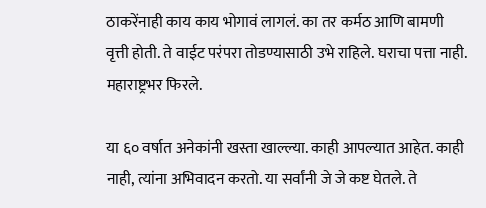ठाकरेंनाही काय काय भोगावं लागलं. का तर कर्मठ आणि बामणी वृत्ती होती. ते वाईट परंपरा तोडण्यासाठी उभे राहिले. घराचा पत्ता नाही. महाराष्ट्रभर फिरले.

या ६० वर्षात अनेकांनी खस्ता खाल्ल्या. काही आपल्यात आहेत. काही नाही, त्यांना अभिवादन करतो. या सर्वांनी जे जे कष्ट घेतले. ते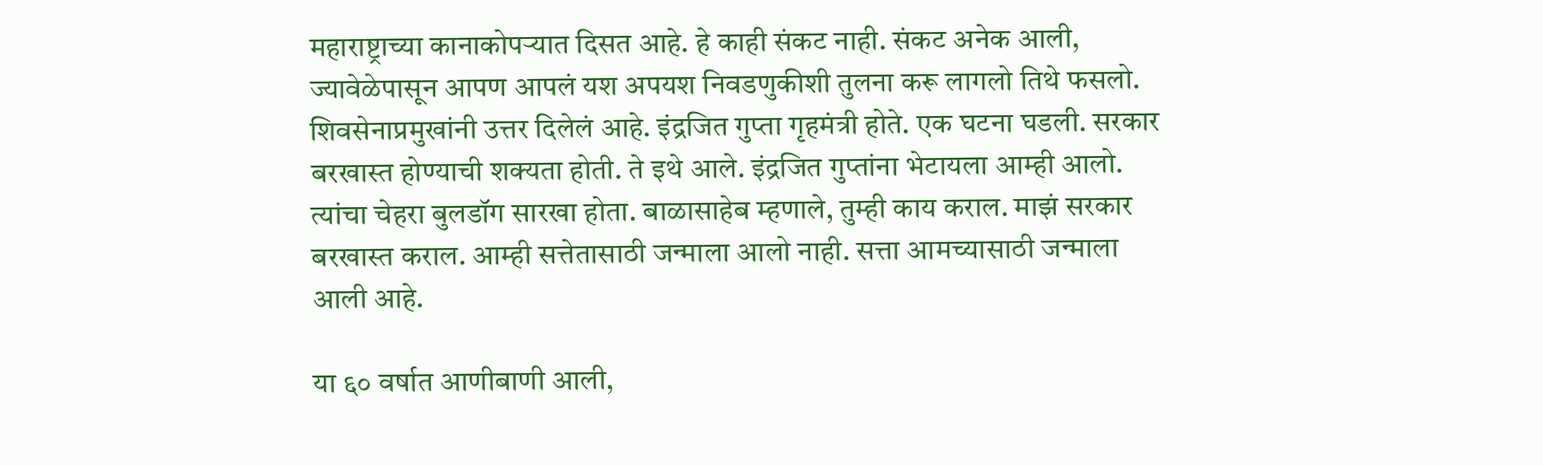महाराष्ट्राच्या कानाकोपऱ्यात दिसत आहे. हे काही संकट नाही. संकट अनेक आली, ज्यावेळेपासून आपण आपलं यश अपयश निवडणुकीशी तुलना करू लागलो तिथे फसलो. शिवसेनाप्रमुखांनी उत्तर दिलेलं आहे. इंद्रजित गुप्ता गृहमंत्री होते. एक घटना घडली. सरकार बरखास्त होण्याची शक्यता होती. ते इथे आले. इंद्रजित गुप्तांना भेटायला आम्ही आलो. त्यांचा चेहरा बुलडॉग सारखा होता. बाळासाहेब म्हणाले, तुम्ही काय कराल. माझं सरकार बरखास्त कराल. आम्ही सत्तेतासाठी जन्माला आलो नाही. सत्ता आमच्यासाठी जन्माला आली आहे.

या ६० वर्षात आणीबाणी आली,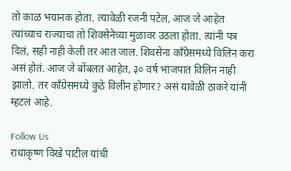तो काळ भयानक होता. त्यावेळी रजनी पटेल, आज जे आहेत त्यांच्याच राज्याचा तो शिवसेनेच्या मुळावर उठला होता. त्यांनी पत्र दिलं, सही नाही केली तर आत जाल. शिवसेना काँग्रेसमध्ये विलिन करा असं होतं. आज जे बोंबलत आहेत, ३० वर्ष भाजपात विलिन नाही झालो. तर काँग्रेसमध्ये कुठे विलीन होणार? असं यावेळी ठाकरे यांनी म्हटलं आहे.

Follow Us
राधाकृष्ण विखे पाटील यांची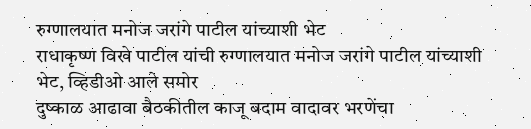रुग्णालयात मनोज जरांगे पाटील यांच्याशी भेट
राधाकृष्ण विखे पाटील यांची रुग्णालयात मनोज जरांगे पाटील यांच्याशी भेट, व्हिडीओ आले समोर
दुष्काळ आढावा बैठकीतील काजू बदाम वादावर भरणेंचा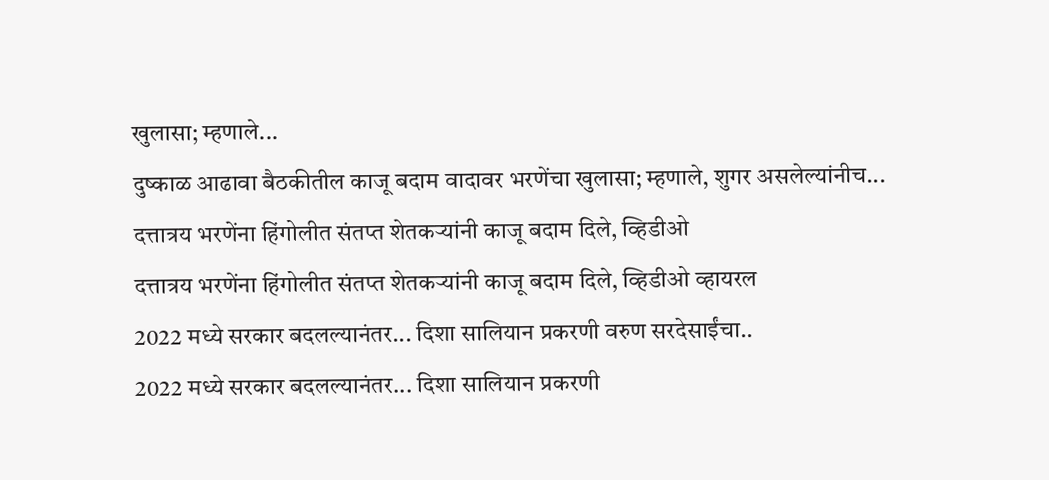खुलासा; म्हणाले...
दुष्काळ आढावा बैठकीतील काजू बदाम वादावर भरणेंचा खुलासा; म्हणाले, शुगर असलेल्यांनीच...
दत्तात्रय भरणेंना हिंगोलीत संतप्त शेतकऱ्यांनी काजू बदाम दिले, व्हिडीओ
दत्तात्रय भरणेंना हिंगोलीत संतप्त शेतकऱ्यांनी काजू बदाम दिले, व्हिडीओ व्हायरल
2022 मध्ये सरकार बदलल्यानंतर... दिशा सालियान प्रकरणी वरुण सरदेसाईंचा..
2022 मध्ये सरकार बदलल्यानंतर... दिशा सालियान प्रकरणी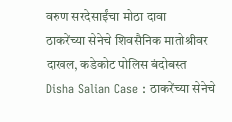वरुण सरदेसाईंचा मोठा दावा
ठाकरेंच्या सेनेचे शिवसैनिक मातोश्रीवर दाखल, कडेकोट पोलिस बंदोबस्त
Disha Salian Case : ठाकरेंच्या सेनेचे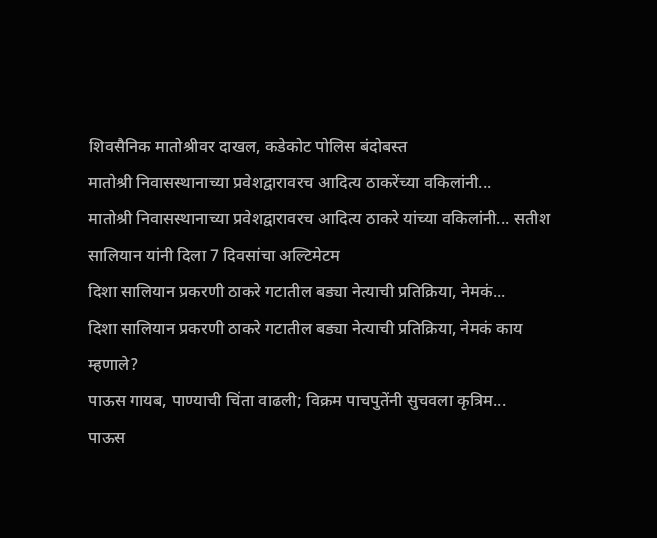शिवसैनिक मातोश्रीवर दाखल, कडेकोट पोलिस बंदोबस्त
मातोश्री निवासस्थानाच्या प्रवेशद्वारावरच आदित्य ठाकरेंच्या वकिलांनी...
मातोश्री निवासस्थानाच्या प्रवेशद्वारावरच आदित्य ठाकरे यांच्या वकिलांनी... सतीश सालियान यांनी दिला 7 दिवसांचा अल्टिमेटम
दिशा सालियान प्रकरणी ठाकरे गटातील बड्या नेत्याची प्रतिक्रिया, नेमकं...
दिशा सालियान प्रकरणी ठाकरे गटातील बड्या नेत्याची प्रतिक्रिया, नेमकं काय म्हणाले?
पाऊस गायब, पाण्याची चिंता वाढली; विक्रम पाचपुतेंनी सुचवला कृत्रिम...
पाऊस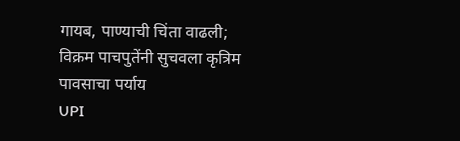गायब, पाण्याची चिंता वाढली; विक्रम पाचपुतेंनी सुचवला कृत्रिम पावसाचा पर्याय
UPI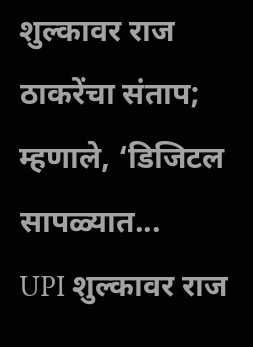शुल्कावर राज ठाकरेंचा संताप; म्हणाले, ‘डिजिटल सापळ्यात...
UPI शुल्कावर राज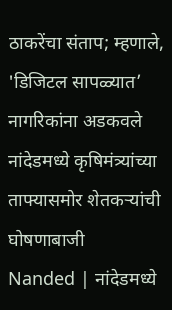ठाकरेंचा संताप; म्हणाले, 'डिजिटल सापळ्यात’ नागरिकांना अडकवले
नांदेडमध्ये कृषिमंत्र्यांच्या ताफ्यासमोर शेतकऱ्यांची घोषणाबाजी
Nanded | नांदेडमध्ये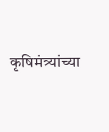कृषिमंत्र्यांच्या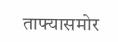ताफ्यासमोर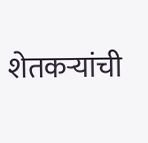शेतकऱ्यांची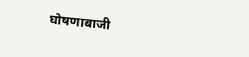घोषणाबाजी